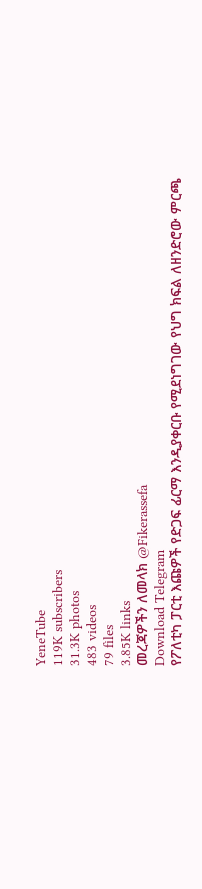YeneTube
119K subscribers
31.3K photos
483 videos
79 files
3.85K links
መረጃዎችን ለመላክ @Fikerassefa
Download Telegram
የፖለቲካ ፓርቲ እጩዎች የድጋፍ ፊርማ እንዲያቀርቡ የሚደነግገው የህግ ክፍል ለዘንድሮው ምርጫ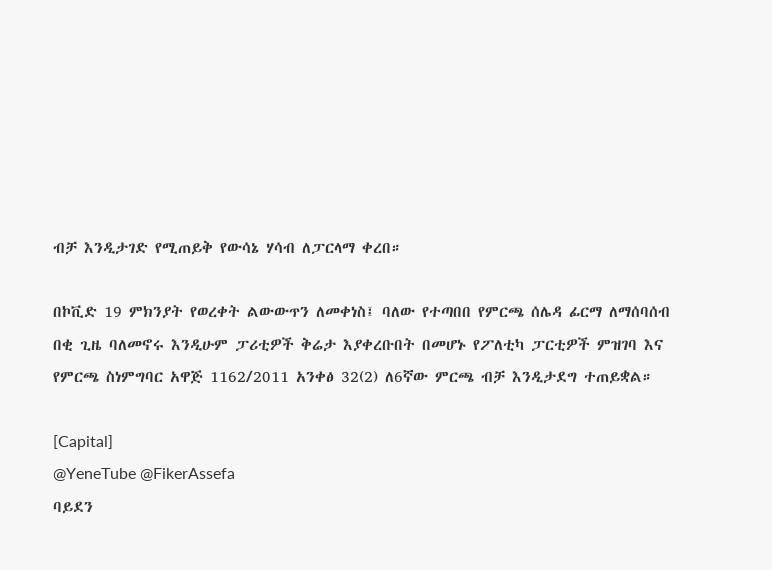ብቻ እንዲታገድ የሚጠይቅ የውሳኔ ሃሳብ ለፓርላማ ቀረበ።

በኮቪድ 19 ምክንያት የወረቀት ልውውጥን ለመቀነስ፤ ባለው የተጣበበ የምርጫ ሰሌዳ ፊርማ ለማሰባሰብ በቂ ጊዜ ባለመኖሩ እንዲሁም ፓሪቲዎች ቅሬታ እያቀረቡበት በመሆኑ የፖለቲካ ፓርቲዎች ምዝገባ እና የምርጫ ስነምግባር አዋጅ 1162/2011 አንቀፅ 32(2) ለ6ኛው ምርጫ ብቻ እንዲታደግ ተጠይቋል።

[Capital]
@YeneTube @FikerAssefa
ባይደን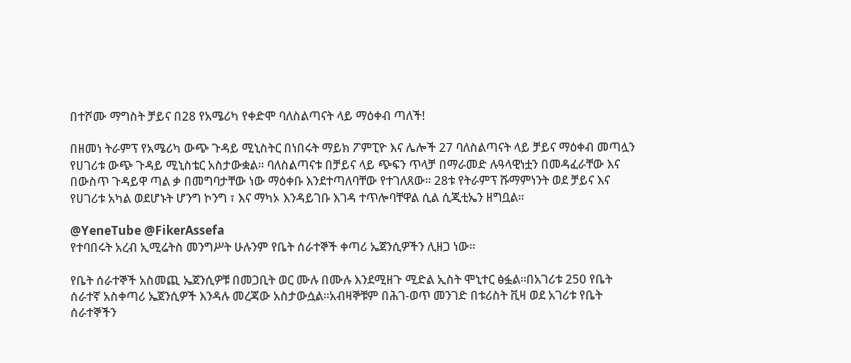በተሾሙ ማግስት ቻይና በ28 የአሜሪካ የቀድሞ ባለስልጣናት ላይ ማዕቀብ ጣለች!

በዘመነ ትራምፕ የአሜሪካ ውጭ ጉዳይ ሚኒስትር በነበሩት ማይክ ፖምፒዮ እና ሌሎች 27 ባለስልጣናት ላይ ቻይና ማዕቀብ መጣሏን የሀገሪቱ ውጭ ጉዳይ ሚኒስቴር አስታውቋል፡፡ ባለስልጣናቱ በቻይና ላይ ጭፍን ጥላቻ በማራመድ ሉዓላዊነቷን በመዳፈራቸው እና በውስጥ ጉዳይዋ ጣል ቃ በመግባታቸው ነው ማዕቀቡ እንደተጣለባቸው የተገለጸው፡፡ 28ቱ የትራምፕ ሹማምነንት ወደ ቻይና እና የሀገሪቱ አካል ወደሆኑት ሆንግ ኮንግ ፣ እና ማካኦ እንዳይገቡ እገዳ ተጥሎባቸዋል ሲል ሲጂቲኤን ዘግቧል፡፡

@YeneTube @FikerAssefa
የተባበሩት አረብ ኢሚሬትስ መንግሥት ሁሉንም የቤት ሰራተኞች ቀጣሪ ኤጀንሲዎችን ሊዘጋ ነው፡፡

የቤት ሰራተኞች አስመጪ ኤጀንሲዎቹ በመጋቢት ወር ሙሉ በሙሉ እንደሚዘጉ ሚድል ኢስት ሞኒተር ፅፏል፡፡በአገሪቱ 250 የቤት ሰራተኛ አስቀጣሪ ኤጀንሲዎች እንዳሉ መረጃው አስታውሷል፡፡አብዛኞቹም በሕገ-ወጥ መንገድ በቱሪስት ቪዛ ወደ አገሪቱ የቤት ሰራተኞችን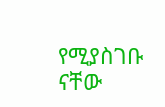የሚያስገቡ ናቸው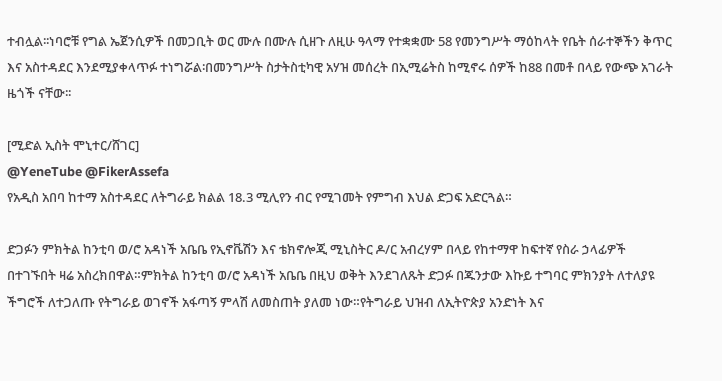ተብሏል፡፡ነባሮቹ የግል ኤጀንሲዎች በመጋቢት ወር ሙሉ በሙሉ ሲዘጉ ለዚሁ ዓላማ የተቋቋሙ 58 የመንግሥት ማዕከላት የቤት ሰራተኞችን ቅጥር እና አስተዳደር እንደሚያቀላጥፉ ተነግሯል፡በመንግሥት ስታትስቲካዊ አሃዝ መሰረት በኢሚሬትስ ከሚኖሩ ሰዎች ከ88 በመቶ በላይ የውጭ አገራት ዜጎች ናቸው፡፡

[ሚድል ኢስት ሞኒተር/ሸገር]
@YeneTube @FikerAssefa
የአዲስ አበባ ከተማ አስተዳደር ለትግራይ ክልል 18.3 ሚሊየን ብር የሚገመት የምግብ እህል ድጋፍ አድርጓል።

ድጋፉን ምክትል ከንቲባ ወ/ሮ አዳነች አቤቤ የኢኖቬሽን እና ቴክኖሎጂ ሚኒስትር ዶ/ር አብረሃም በላይ የከተማዋ ከፍተኛ የስራ ኃላፊዎች በተገኙበት ዛሬ አስረክበዋል።ምክትል ከንቲባ ወ/ሮ አዳነች አቤቤ በዚህ ወቅት እንደገለጹት ድጋፉ በጁንታው እኩይ ተግባር ምክንያት ለተለያዩ ችግሮች ለተጋለጡ የትግራይ ወገኖች አፋጣኝ ምላሽ ለመስጠት ያለመ ነው።የትግራይ ህዝብ ለኢትዮጵያ አንድነት እና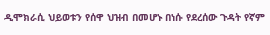ዲሞክራሲ ህይወቱን የሰዋ ህዝብ በመሆኑ በነሱ የደረሰው ጉዳት የኛም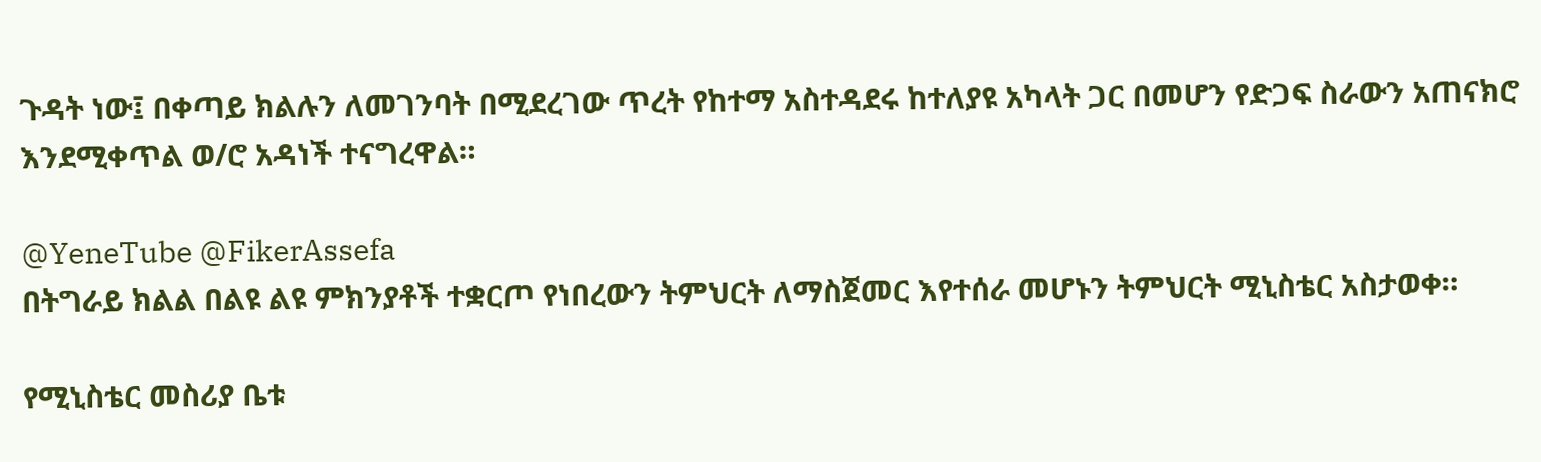ጉዳት ነው፤ በቀጣይ ክልሉን ለመገንባት በሚደረገው ጥረት የከተማ አስተዳደሩ ከተለያዩ አካላት ጋር በመሆን የድጋፍ ስራውን አጠናክሮ እንደሚቀጥል ወ/ሮ አዳነች ተናግረዋል።

@YeneTube @FikerAssefa
በትግራይ ክልል በልዩ ልዩ ምክንያቶች ተቋርጦ የነበረውን ትምህርት ለማስጀመር እየተሰራ መሆኑን ትምህርት ሚኒስቴር አስታወቀ።

የሚኒስቴር መስሪያ ቤቱ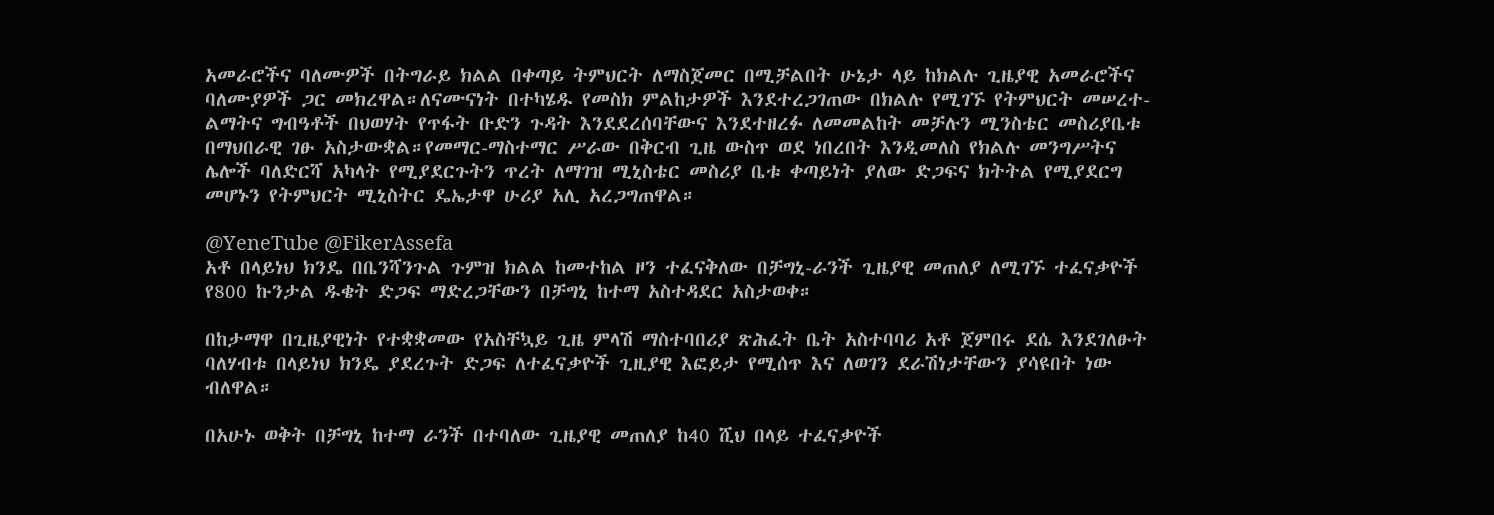አመራሮችና ባለሙዎች በትግራይ ክልል በቀጣይ ትምህርት ለማስጀመር በሚቻልበት ሁኔታ ላይ ከክልሉ ጊዜያዊ አመራሮችና ባለሙያዎች ጋር መክረዋል።ለናሙናነት በተካሄዱ የመስክ ምልከታዎች እንደተረጋገጠው በክልሉ የሚገኙ የትምህርት መሠረተ-ልማትና ግብዓቶች በህወሃት የጥፋት ቡድን ጉዳት እንደደረሰባቸውና እንደተዘረፉ ለመመልከት መቻሉን ሚንስቴር መስሪያቤቱ በማህበራዊ ገፁ አስታውቋል።የመማር-ማስተማር ሥራው በቅርብ ጊዜ ውስጥ ወደ ነበረበት እንዲመለስ የክልሉ መንግሥትና ሌሎች ባለድርሻ አካላት የሚያደርጉትን ጥረት ለማገዝ ሚኒስቴር መስሪያ ቤቱ ቀጣይነት ያለው ድጋፍና ክትትል የሚያደርግ መሆኑን የትምህርት ሚኒስትር ዴኤታዋ ሁሪያ አሊ አረጋግጠዋል።

@YeneTube @FikerAssefa
አቶ በላይነህ ክንዴ በቤንሻንጉል ጉምዝ ክልል ከመተከል ዞን ተፈናቅለው በቻግኒ-ራንች ጊዜያዊ መጠለያ ለሚገኙ ተፈናቃዮች የ800 ኩንታል ዱቄት ድጋፍ ማድረጋቸውን በቻግኒ ከተማ አስተዳደር አስታወቀ።

በከታማዋ በጊዜያዊነት የተቋቋመው የአስቸኳይ ጊዜ ምላሽ ማስተባበሪያ ጽሕፈት ቤት አስተባባሪ አቶ ጀምበሩ ደሴ እንደገለፁት ባለሃብቱ በላይነህ ክንዴ ያደረጉት ድጋፍ ለተፈናቃዮች ጊዚያዊ እፎይታ የሚሰጥ እና ለወገን ደራሽነታቸውን ያሳዩበት ነው ብለዋል።

በአሁኑ ወቅት በቻግኒ ከተማ ራንች በተባለው ጊዜያዊ መጠለያ ከ40 ሺህ በላይ ተፈናቃዮች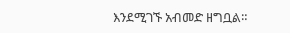እንደሚገኙ አብመድ ዘግቧል።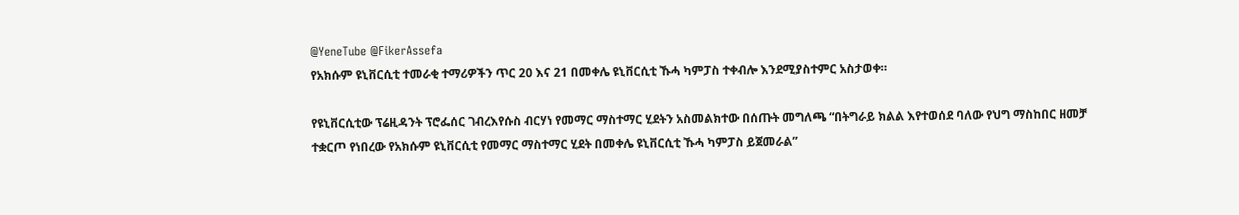@YeneTube @FikerAssefa
የአክሱም ዩኒቨርሲቲ ተመራቂ ተማሪዎችን ጥር 20 እና 21 በመቀሌ ዩኒቨርሲቲ ኹሓ ካምፓስ ተቀብሎ እንደሚያስተምር አስታወቀ።

የዩኒቨርሲቲው ፕሬዚዳንት ፕሮፌሰር ገብረእየሱስ ብርሃነ የመማር ማስተማር ሂደትን አስመልክተው በሰጡት መግለጫ “በትግራይ ክልል እየተወሰደ ባለው የህግ ማስከበር ዘመቻ ተቋርጦ የነበረው የአክሱም ዩኒቨርሲቲ የመማር ማስተማር ሂደት በመቀሌ ዩኒቨርሲቲ ኹሓ ካምፓስ ይጀመራል”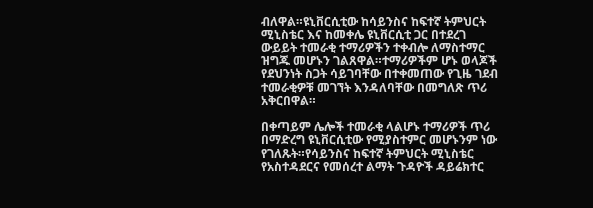ብለዋል።ዩኒቨርሲቲው ከሳይንስና ከፍተኛ ትምህርት ሚኒስቴር እና ከመቀሌ ዩኒቨርሲቲ ጋር በተደረገ ውይይት ተመራቂ ተማሪዎችን ተቀብሎ ለማስተማር ዝግጁ መሆኑን ገልጸዋል።ተማሪዎችም ሆኑ ወላጆች የደህንነት ስጋት ሳይገባቸው በተቀመጠው የጊዜ ገደብ ተመራቂዎቹ መገኘት እንዳለባቸው በመግለጽ ጥሪ አቅርበዋል።

በቀጣይም ሌሎች ተመራቂ ላልሆኑ ተማሪዎች ጥሪ በማድረግ ዩኒቨርሲቲው የሚያስተምር መሆኑንም ነው የገለጹት።የሳይንስና ከፍተኛ ትምህርት ሚኒስቴር የአስተዳደርና የመሰረተ ልማት ጉዳዮች ዳይሬክተር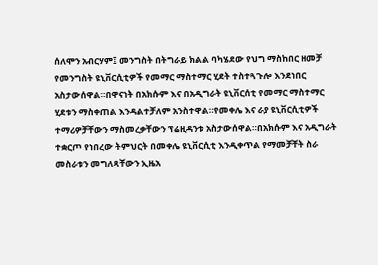ሰለሞን አብርሃም፤ መንግስት በትግራይ ክልል ባካሄደው የህግ ማስከበር ዘመቻ የመንግስት ዩኒቨርሲቲዎች የመማር ማስተማር ሂደት ተስተጓጉሎ እንደነበር አስታውሰዋል።በዋናነት በአክሱም እና በአዲግራት ዩኒቨርሰቲ የመማር ማስተማር ሂደቱን ማስቀጠል እንዳልተቻለም አንስተዋል።የመቀሌ እና ራያ ዩኒቨርሲቲዎች ተማሪዎቻቸውን ማስመረቃቸውን ፕሬዚዳንቱ አስታውሰዋል።በአክሱም እና አዲግራት ተቋርጦ የነበረው ትምህርት በመቀሌ ዩኒቨርሲቲ እንዲቀጥል የማመቻቸት ስራ መስራቱን መግለጻቸውን ኢዜአ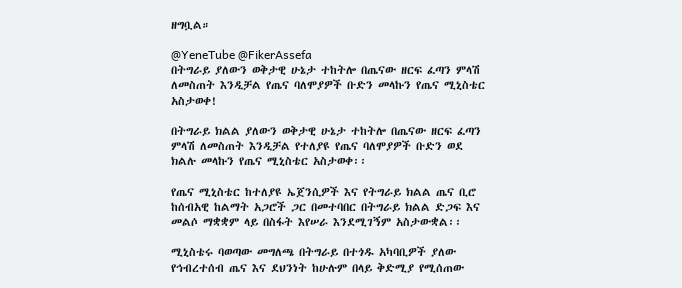ዘግቧል።

@YeneTube @FikerAssefa
በትግራይ ያለውን ወቅታዊ ሁኔታ ተከትሎ በጤናው ዘርፍ ፈጣን ምላሽ ለመስጠት እንዲቻል የጤና ባለሞያዎች ቡድን መላኩን የጤና ሚኒስቴር አስታወቀ!

በትግራይ ክልል ያለውን ወቅታዊ ሁኔታ ተከትሎ በጤናው ዘርፍ ፈጣን ምላሽ ለመስጠት እንዲቻል የተለያዩ የጤና ባለሞያዎች ቡድን ወደ ክልሉ መላኩን የጤና ሚኒስቴር አስታወቀ፡፡

የጤና ሚኒስቴር ከተለያዩ ኤጀንሲዎች እና የትግራይ ክልል ጤና ቢሮ ከሰብአዊ ከልማት አጋሮች ጋር በመተባበር በትግራይ ክልል ድጋፍ እና መልሶ ማቋቋም ላይ በስፋት እየሠራ እንደሚገኝም አስታውቋል፡፡

ሚኒስቴሩ ባወጣው መግለጫ በትግራይ በተጎዱ አካባቢዎች ያለው የኅብረተሰብ ጤና እና ደህንነት ከሁሉም በላይ ቅድሚያ የሚሰጠው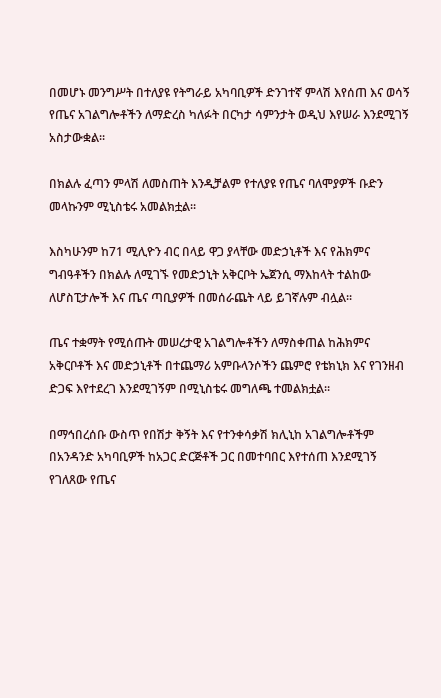በመሆኑ መንግሥት በተለያዩ የትግራይ አካባቢዎች ድንገተኛ ምላሽ እየሰጠ እና ወሳኝ የጤና አገልግሎቶችን ለማድረስ ካለፉት በርካታ ሳምንታት ወዲህ እየሠራ እንደሚገኝ አስታውቋል፡፡

በክልሉ ፈጣን ምላሽ ለመስጠት እንዲቻልም የተለያዩ የጤና ባለሞያዎች ቡድን መላኩንም ሚኒስቴሩ አመልክቷል፡፡

እስካሁንም ከ71 ሚሊዮን ብር በላይ ዋጋ ያላቸው መድኃኒቶች እና የሕክምና ግብዓቶችን በክልሉ ለሚገኙ የመድኃኒት አቅርቦት ኤጀንሲ ማእከላት ተልከው ለሆስፒታሎች እና ጤና ጣቢያዎች በመሰራጨት ላይ ይገኛሉም ብሏል፡፡

ጤና ተቋማት የሚሰጡት መሠረታዊ አገልግሎቶችን ለማስቀጠል ከሕክምና አቅርቦቶች እና መድኃኒቶች በተጨማሪ አምቡላንሶችን ጨምሮ የቴክኒክ እና የገንዘብ ድጋፍ እየተደረገ እንደሚገኝም በሚኒስቴሩ መግለጫ ተመልክቷል፡፡

በማኅበረሰቡ ውስጥ የበሽታ ቅኝት እና የተንቀሳቃሽ ክሊኒከ አገልግሎቶችም በአንዳንድ አካባቢዎች ከአጋር ድርጅቶች ጋር በመተባበር እየተሰጠ እንደሚገኝ የገለጸው የጤና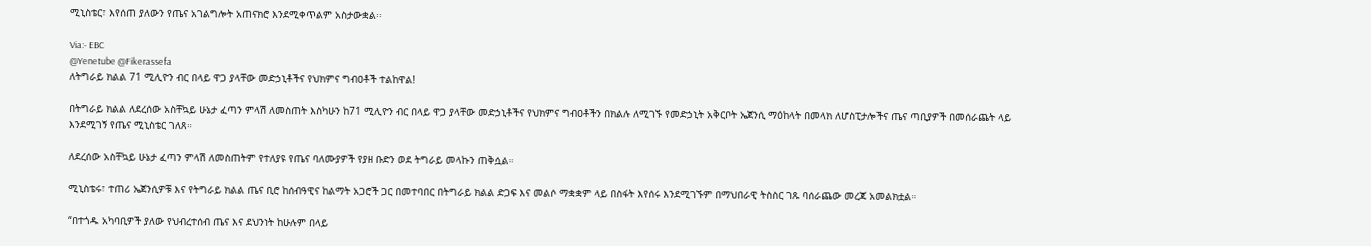ሚኒስቴር፣ እየሰጠ ያለውን የጤና አገልግሎት አጠናክሮ እንደሚቀጥልም አስታውቋል፡፡

Via:- EBC
@Yenetube @Fikerassefa
ለትግራይ ክልል 71 ሚሊዮን ብር በላይ ዋጋ ያላቸው መድኃኒቶችና የህክምና ግብዐቶች ተልከዋል!

በትግራይ ክልል ለደረሰው አስቸኳይ ሁኔታ ፈጣን ምላሽ ለመስጠት እስካሁን ከ71 ሚሊዮን ብር በላይ ዋጋ ያላቸው መድኃኒቶችና የህክምና ግብዐቶችን በክልሉ ለሚገኙ የመድኃኒት አቅርቦት ኤጀንሲ ማዕከላት በመላክ ለሆስፒታሎችና ጤና ጣቢያዎች በመሰራጨት ላይ እንደሚገኝ የጤና ሚኒስቴር ገለጸ።

ለደረሰው አስቸኳይ ሁኔታ ፈጣን ምላሽ ለመስጠትም የተለያዩ የጤና ባለሙያዎች የያዘ ቡድን ወደ ትግራይ መላኩን ጠቅሷል።

ሚኒስቴሩ፣ ተጠሪ ኤጀንሲዎቹ እና የትግራይ ክልል ጤና ቢሮ ከሰብዓዊና ከልማት አጋሮች ጋር በመተባበር በትግራይ ክልል ድጋፍ እና መልሶ ማቋቋም ላይ በስፋት እየሰሩ እንደሚገኙም በማህበራዊ ትስስር ገጹ ባሰራጨው መረጃ አመልክቷል።

“በተጎዱ አካባቢዎች ያለው የህብረተሰብ ጤና እና ደህንነት ከሁሉም በላይ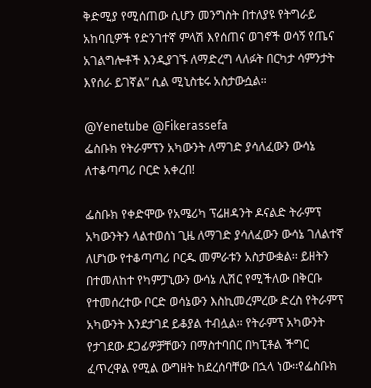ቅድሚያ የሚሰጠው ሲሆን መንግስት በተለያዩ የትግራይ አከባቢዎች የድንገተኛ ምላሽ እየሰጠና ወገኖች ወሳኝ የጤና አገልግሎቶች እንዲያገኙ ለማድረግ ላለፉት በርካታ ሳምንታት እየሰራ ይገኛል” ሲል ሚኒስቴሩ አስታውሷል።

@Yenetube @Fikerassefa
ፌስቡክ የትራምፕን አካውንት ለማገድ ያሳለፈውን ውሳኔ ለተቆጣጣሪ ቦርድ አቀረበ!

ፌስቡክ የቀድሞው የአሜሪካ ፕሬዘዳንት ዶናልድ ትራምፕ አካውንትን ላልተወሰነ ጊዜ ለማገድ ያሳለፈውን ውሳኔ ገለልተኛ ለሆነው የተቆጣጣሪ ቦርዱ መምራቱን አስታውቋል፡፡ ይዘትን በተመለከተ የካምፓኒውን ውሳኔ ሊሽር የሚችለው በቅርቡ የተመሰረተው ቦርድ ወሳኔውን እስኪመረምረው ድረስ የትራምፕ አካውንት እንደታገደ ይቆያል ተብሏል፡፡ የትራምፕ አካውንት የታገደው ደጋፊዎቻቸውን በማስተባበር በካፒቶል ችግር ፈጥረዋል የሚል ውግዘት ከደረሰባቸው በኋላ ነው፡፡የፌስቡክ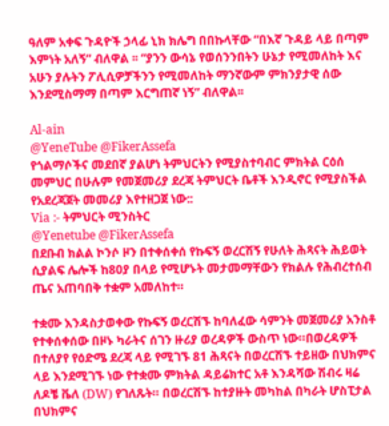ዓለም አቀፍ ጉዳዮች ኃላፊ ኒክ ክሌግ በበኩላቸው “በእኛ ጉዳይ ላይ በጣም እምነት አለኝ” ብለዋል ፡፡ “ያንን ውሳኔ የወሰንንበትን ሁኔታ የሚመለከት እና አሁን ያሉትን ፖሊሲዎቻችንን የሚመለከት ማንኛውም ምክንያታዊ ሰው እንደሚስማማ በጣም እርግጠኛ ነኝ” ብለዋል፡፡

Al-ain
@YeneTube @FikerAssefa
የጎልማሶችና መደበኛ ያልሆነ ትምህርትን የሚያስተባብር ምክትል ርዕሰ መምህር በሁሉም የመጀመሪያ ደረጃ ትምህርት ቤቶች እንዲኖር የሚያስችል የአደረጃጀት መመሪያ እየተዘጋጀ ነው::
Via :- ትምህርት ሚንስትር
@Yenetube @FikerAssefa
በደቡብ ክልል ኮንሶ ዞን በተቀሰቀሰ የኩፍኝ ወረርሽኝ የሁለት ሕጻናት ሕይወት ሲያልፍ ሌሎች ከ80ያ በላይ የሚሆኑት መታመማቸውን የክልሉ የሕብረተሰብ ጤና አጠባበቅ ተቋም አመለከተ።

ተቋሙ እንዳስታወቀው የኩፍኝ ወረርሽኙ ከባለፈው ሳምንት መጀመሪያ አንስቶ የተቀሰቀሰው በዞኑ ካራትና ሰገን ዙሪያ ወረዳዎች ውስጥ ነው።በወረዳዎች በተለያየ የዕድሜ ደረጃ ላይ የሚገኙ 81 ሕጻናት በወረርሽኙ ተይዘው በህክምና ላይ እንደሚገኙ ነው የተቋሙ ምክትል ዳይሬክተር አቶ እንዳሻው ሽብሩ ዛሬ ለዶቼ ቬለ (DW) የገለጹት። በወረርሽኙ ከተያዙት መካከል በካራት ሆስፒታል በህክምና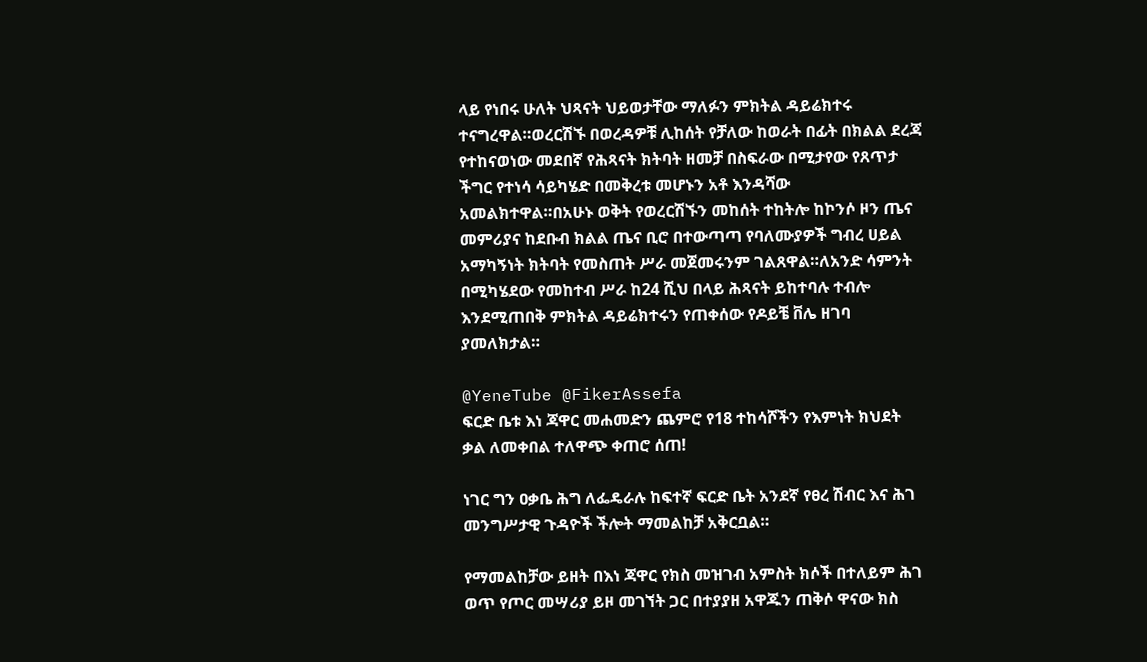ላይ የነበሩ ሁለት ህጻናት ህይወታቸው ማለፉን ምክትል ዳይሬክተሩ ተናግረዋል።ወረርሽኙ በወረዳዎቹ ሊከሰት የቻለው ከወራት በፊት በክልል ደረጃ የተከናወነው መደበኛ የሕጻናት ክትባት ዘመቻ በስፍራው በሚታየው የጸጥታ ችግር የተነሳ ሳይካሄድ በመቅረቱ መሆኑን አቶ እንዳሻው አመልክተዋል።በአሁኑ ወቅት የወረርሽኙን መከሰት ተከትሎ ከኮንሶ ዞን ጤና መምሪያና ከደቡብ ክልል ጤና ቢሮ በተውጣጣ የባለሙያዎች ግብረ ሀይል አማካኝነት ክትባት የመስጠት ሥራ መጀመሩንም ገልጸዋል።ለአንድ ሳምንት በሚካሄደው የመከተብ ሥራ ከ24 ሺህ በላይ ሕጻናት ይከተባሉ ተብሎ እንደሚጠበቅ ምክትል ዳይሬክተሩን የጠቀሰው የዶይቼ ቨሌ ዘገባ ያመለክታል።

@YeneTube @FikerAssefa
ፍርድ ቤቱ እነ ጃዋር መሐመድን ጨምሮ የ18 ተከሳሾችን የእምነት ክህደት ቃል ለመቀበል ተለዋጭ ቀጠሮ ሰጠ!

ነገር ግን ዐቃቤ ሕግ ለፌዴራሉ ከፍተኛ ፍርድ ቤት አንደኛ የፀረ ሽብር እና ሕገ መንግሥታዊ ጉዳዮች ችሎት ማመልከቻ አቅርቧል።

የማመልከቻው ይዘት በእነ ጃዋር የክስ መዝገብ አምስት ክሶች በተለይም ሕገ ወጥ የጦር መሣሪያ ይዞ መገኘት ጋር በተያያዘ አዋጁን ጠቅሶ ዋናው ክስ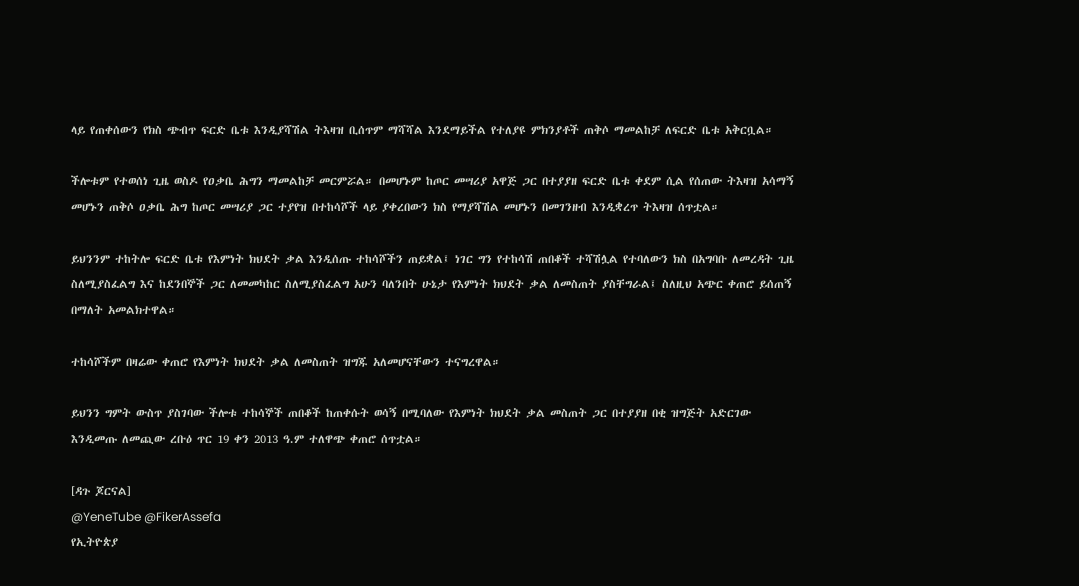ላይ የጠቀሰውን የክስ ጭብጥ ፍርድ ቤቱ እንዲያሻሽል ትእዛዝ ቢሰጥም ማሻሻል እንደማይችል የተለያዩ ምክንያቶች ጠቅሶ ማመልከቻ ለፍርድ ቤቱ አቅርቧል።

ችሎቱም የተወሰነ ጊዜ ወስዶ የዐቃቤ ሕግን ማመልከቻ መርምሯል። በመሆኑም ከጦር መሣሪያ አዋጅ ጋር በተያያዘ ፍርድ ቤቱ ቀደም ሲል የሰጠው ትእዛዝ አሳማኝ መሆኑን ጠቅሶ ዐቃቤ ሕግ ከጦር መሣሪያ ጋር ተያየዝ በተከሳሾች ላይ ያቀረበውን ክስ የማያሻሽል መሆኑን በመገንዘብ እንዲቋረጥ ትእዛዝ ሰጥቷል።

ይህንንም ተከትሎ ፍርድ ቤቱ የእምነት ክህደት ቃል እንዲሰጡ ተከሳሾችን ጠይቋል፤ ነገር ግን የተከሳሽ ጠበቆች ተሻሽሏል የተባለውን ክስ በአግባቡ ለመረዳት ጊዜ ስለሚያስፈልግ እና ከደንበኞች ጋር ለመመካከር ስለሚያስፈልግ አሁን ባለንበት ሁኔታ የእምነት ክህደት ቃል ለመስጠት ያስቸግራል፤ ስለዚህ አጭር ቀጠሮ ይሰጠኝ በማለት አመልክተዋል።

ተከሳሾችም በዛሬው ቀጠሮ የእምነት ክህደት ቃል ለመስጠት ዝግጁ አለመሆናቸውን ተናግረዋል።

ይህንን ግምት ውስጥ ያስገባው ችሎቱ ተከሳኞች ጠበቆች ከጠቀሱት ወሳኝ በሚባለው የእምነት ክህደት ቃል መስጠት ጋር በተያያዘ በቂ ዝግጅት አድርገው እንዲመጡ ለመጪው ረቡዕ ጥር 19 ቀን 2013 ዓ.ም ተለዋጭ ቀጠሮ ሰጥቷል።

[ዳጉ ጆርናል]
@YeneTube @FikerAssefa
የኢትዮጵያ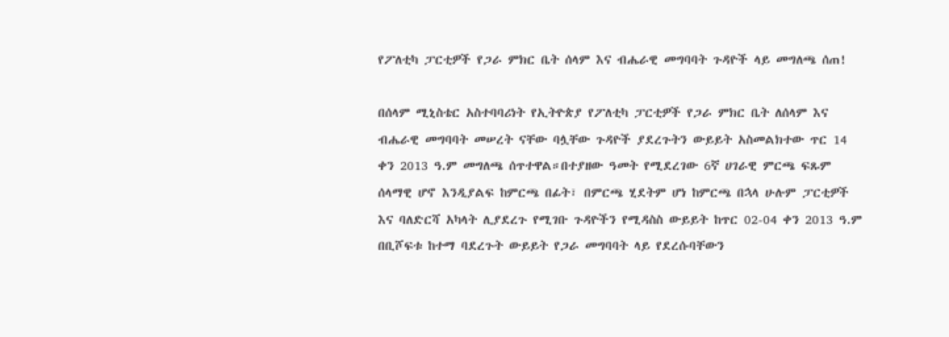የፖለቲካ ፓርቲዎች የጋራ ምክር ቤት ሰላም እና ብሔራዊ መግባባት ጉዳዮች ላይ መግለጫ ሰጠ!

በሰላም ሚኒስቴር አስተባባሪነት የኢትዮጵያ የፖለቲካ ፓርቲዎች የጋራ ምክር ቤት ለሰላም እና ብሔራዊ መግባባት መሠረት ናቸው ባሏቸው ጉዳዮች ያደረጉትን ውይይት አስመልክተው ጥር 14 ቀን 2013 ዓ.ም መግለጫ ሰጥተዋል።በተያዘው ዓመት የሚደረገው 6ኛ ሀገራዊ ምርጫ ፍጹም ሰላማዊ ሆኖ እንዲያልፍ ከምርጫ በፊት፣ በምርጫ ሂደትም ሆነ ከምርጫ በኋላ ሁሉም ፓርቲዎች እና ባለድርሻ አካላት ሊያደረጉ የሚገቡ ጉዳዮችን የሚዳስስ ውይይት ከጥር 02-04 ቀን 2013 ዓ.ም በቢሾፍቱ ከተማ ባደረጉት ውይይት የጋራ መግባባት ላይ የደረሱባቸውን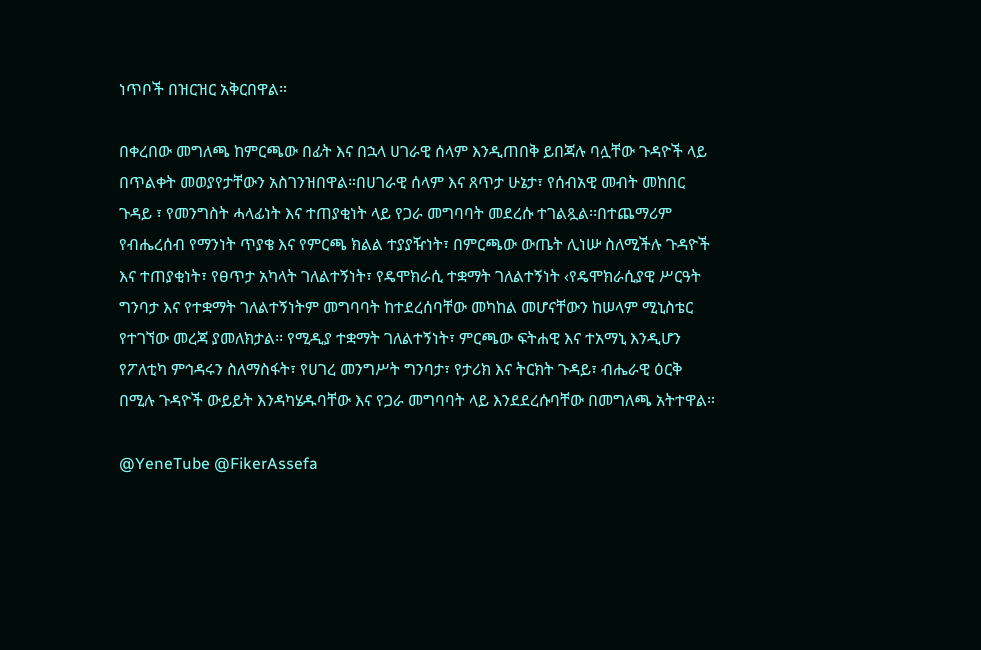ነጥቦች በዝርዝር አቅርበዋል።

በቀረበው መግለጫ ከምርጫው በፊት እና በኋላ ሀገራዊ ሰላም እንዲጠበቅ ይበጃሉ ባሏቸው ጉዳዮች ላይ በጥልቀት መወያየታቸውን አስገንዝበዋል።በሀገራዊ ሰላም እና ጸጥታ ሁኔታ፣ የሰብአዊ መብት መከበር ጉዳይ ፣ የመንግስት ሓላፊነት እና ተጠያቂነት ላይ የጋራ መግባባት መደረሱ ተገልጿል፡፡በተጨማሪም የብሔረሰብ የማንነት ጥያቄ እና የምርጫ ክልል ተያያዥነት፣ በምርጫው ውጤት ሊነሡ ስለሚችሉ ጉዳዮች እና ተጠያቂነት፣ የፀጥታ አካላት ገለልተኝነት፣ የዴሞክራሲ ተቋማት ገለልተኝነት ‹የዴሞክራሲያዊ ሥርዓት ግንባታ እና የተቋማት ገለልተኝነትም መግባባት ከተደረሰባቸው መካከል መሆናቸውን ከሠላም ሚኒስቴር የተገኘው መረጃ ያመለክታል፡፡ የሚዲያ ተቋማት ገለልተኝነት፣ ምርጫው ፍትሐዊ እና ተአማኒ እንዲሆን የፖለቲካ ምኅዳሩን ስለማስፋት፣ የሀገረ መንግሥት ግንባታ፣ የታሪክ እና ትርክት ጉዳይ፣ ብሔራዊ ዕርቅ በሚሉ ጉዳዮች ውይይት እንዳካሄዱባቸው እና የጋራ መግባባት ላይ እንደደረሱባቸው በመግለጫ አትተዋል።

@YeneTube @FikerAssefa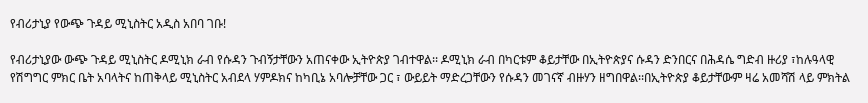የብሪታኒያ የውጭ ጉዳይ ሚኒስትር አዲስ አበባ ገቡ!

የብሪታኒያው ውጭ ጉዳይ ሚኒስትር ዶሚኒክ ራብ የሱዳን ጉብኝታቸውን አጠናቀው ኢትዮጵያ ገብተዋል፡፡ ዶሚኒክ ራብ በካርቱም ቆይታቸው በኢትዮጵያና ሱዳን ድንበርና በሕዳሴ ግድብ ዙሪያ ፣ከሉዓላዊ የሽግግር ምክር ቤት አባላትና ከጠቅላይ ሚኒስትር አብደላ ሃምዶክና ከካቢኔ አባሎቻቸው ጋር ፣ ውይይት ማድረጋቸውን የሱዳን መገናኛ ብዙሃን ዘግበዋል፡፡በኢትዮጵያ ቆይታቸውም ዛሬ አመሻሽ ላይ ምክትል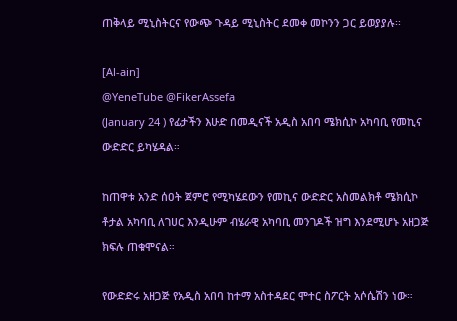ጠቅላይ ሚኒስትርና የውጭ ጉዳይ ሚኒስትር ደመቀ መኮንን ጋር ይወያያሉ፡፡

[Al-ain]
@YeneTube @FikerAssefa
(January 24 ) የፊታችን እሁድ በመዲናች አዲስ አበባ ሜክሲኮ አካባቢ የመኪና ውድድር ይካሄዳል።

ከጠዋቱ አንድ ሰዐት ጀምሮ የሚካሄደውን የመኪና ውድድር አስመልክቶ ሜክሲኮ ቶታል አካባቢ ለገሀር እንዲሁም ብሄራዊ አካባቢ መንገዶች ዝግ እንደሚሆኑ አዘጋጅ ክፍሉ ጠቁሞናል።

የውድድሩ አዘጋጅ የአዲስ አበባ ከተማ አስተዳደር ሞተር ስፖርት አሶሴሽን ነው።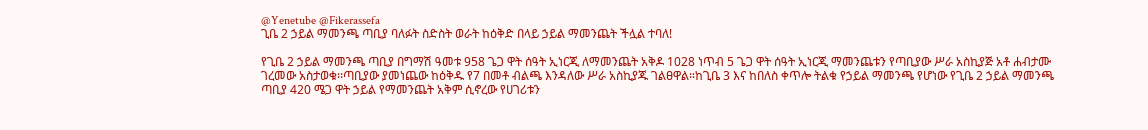@Yenetube @Fikerassefa
ጊቤ 2 ኃይል ማመንጫ ጣቢያ ባለፉት ስድስት ወራት ከዕቅድ በላይ ኃይል ማመንጨት ችሏል ተባለ!

የጊቤ 2 ኃይል ማመንጫ ጣቢያ በግማሽ ዓመቱ 958 ጌጋ ዋት ሰዓት ኢነርጂ ለማመንጨት አቅዶ 1028 ነጥብ 5 ጌጋ ዋት ሰዓት ኢነርጂ ማመንጨቱን የጣቢያው ሥራ አስኪያጅ አቶ ሐብታሙ ገረመው አስታወቁ፡፡ጣቢያው ያመነጨው ከዕቅዱ የ7 በመቶ ብልጫ እንዳለው ሥራ አስኪያጁ ገልፀዋል።ከጊቤ 3 እና ከበለስ ቀጥሎ ትልቁ የኃይል ማመንጫ የሆነው የጊቤ 2 ኃይል ማመንጫ ጣቢያ 420 ሜጋ ዋት ኃይል የማመንጨት አቅም ሲኖረው የሀገሪቱን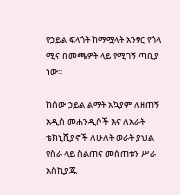የኃይል ፍላጎት ከማሟላት አንፃር የጎላ ሚና በመጫዎት ላይ የሚገኝ ጣቢያ ነው፡፡

ከሰው ኃይል ልማት አኳያም ለዘጠኝ አዲስ መሐንዲሶች እና ለአራት ቴክኒሺያኖች ለሁለት ወራት ያህል የስራ ላይ ስልጠና መሰጠቱን ሥራ አስኪያጁ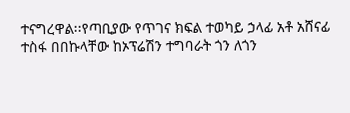ተናግረዋል፡፡የጣቢያው የጥገና ክፍል ተወካይ ኃላፊ አቶ አሸናፊ ተስፋ በበኩላቸው ከኦፕሬሽን ተግባራት ጎን ለጎን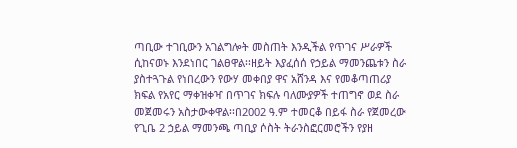ጣቢው ተገቢውን አገልግሎት መስጠት እንዲችል የጥገና ሥራዎች ሲከናወኑ እንደነበር ገልፀዋል፡፡ዘይት እያፈሰሰ የኃይል ማመንጨቱን ስራ ያስተጓጉል የነበረውን የውሃ መቀበያ ዋና አሸንዳ እና የመቆጣጠሪያ ክፍል የአየር ማቀዝቀዣ በጥገና ክፍሉ ባለሙያዎች ተጠግኖ ወደ ስራ መጀመሩን አስታውቀዋል፡፡በ2002 ዓ.ም ተመርቆ በይፋ ስራ የጀመረው የጊቤ 2 ኃይል ማመንጫ ጣቢያ ሶስት ትራንስፎርመሮችን የያዘ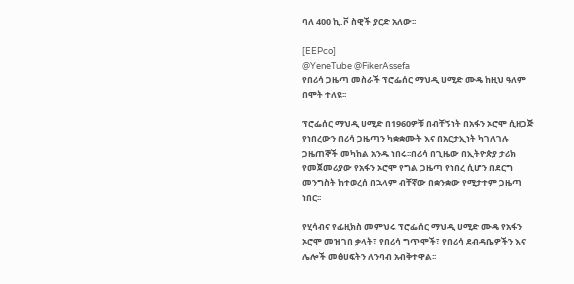ባለ 400 ኪ.ቮ ስዊች ያርድ አለው፡፡

[EEPco]
@YeneTube @FikerAssefa
የበሪሳ ጋዜጣ መስራች ፕሮፌሰር ማህዲ ሀሚድ ሙዴ ከዚህ ዓለም በሞት ተለዩ፡፡

ፕሮፌሰር ማህዲ ሀሚድ በ1960ዎቹ በብቸኝነት በአፋን ኦሮሞ ሲዘጋጅ የነበረውን በሪሳ ጋዜጣን ካቋቋሙት እና በአርታኢነት ካገለገሉ ጋዜጠኞች መካከል አንዱ ነበሩ፡፡በሪሳ በጊዜው በኢትዮጵያ ታሪክ የመጀመሪያው የአፋን ኦሮሞ የግል ጋዜጣ የነበረ ሲሆን በደርግ መንግስት ከተወረሰ በኋላም ብቸኛው በቋንቋው የሚታተም ጋዜጣ ነበር፡፡

የሂሳብና የፊዚክስ መምህሩ ፕሮፌሰር ማህዲ ሀሚድ ሙዴ የአፋን ኦሮሞ መዝገበ ቃላት፣ የበሪሳ ግጥሞች፣ የበሪሳ ደብዳቤዎችን እና ሌሎች መፅሀፍትን ለንባብ አብቅተዋል፡፡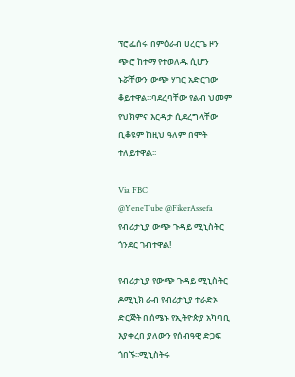ፕሮፌሰሩ በምዕራብ ሀረርጌ ዞን ጭሮ ከተማ የተወለዱ ሲሆን ኑሯቸውን ውጭ ሃገር አድርገው ቆይተዋል፡፡ባደረባቸው የልብ ህመም የህክምና እርዳታ ሲደረግላቸው ቢቆዩም ከዚህ ዓለም በሞት ተለይተዋል፡፡

Via FBC
@YeneTube @FikerAssefa
የብሪታኒያ ውጭ ጉዳይ ሚኒስትር ጎንደር ገብተዋል!

የብሪታኒያ የውጭ ጉዳይ ሚኒስትር ዶሚኒክ ራብ የብሪታኒያ ተራድኦ ድርጅት በሰሜኑ የኢትዮጵያ አካባቢ እያቀረበ ያለውን የሰብዓዊ ድጋፍ ጎበኙ፡፡ሚኒስትሩ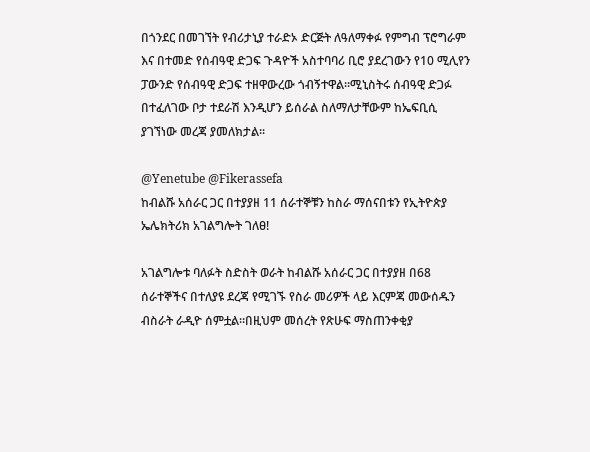በጎንደር በመገኘት የብሪታኒያ ተራድኦ ድርጅት ለዓለማቀፉ የምግብ ፕሮግራም እና በተመድ የሰብዓዊ ድጋፍ ጉዳዮች አስተባባሪ ቢሮ ያደረገውን የ10 ሚሊየን ፓውንድ የሰብዓዊ ድጋፍ ተዘዋውረው ጎብኝተዋል፡፡ሚኒስትሩ ሰብዓዊ ድጋፉ በተፈለገው ቦታ ተደራሽ እንዲሆን ይሰራል ስለማለታቸውም ከኤፍቢሲ ያገኘነው መረጃ ያመለክታል፡፡

@Yenetube @Fikerassefa
ከብልሹ አሰራር ጋር በተያያዘ 11 ሰራተኞቹን ከስራ ማሰናበቱን የኢትዮጵያ ኤሌክትሪክ አገልግሎት ገለፀ!

አገልግሎቱ ባለፉት ስድስት ወራት ከብልሹ አሰራር ጋር በተያያዘ በ68 ሰራተኞችና በተለያዩ ደረጃ የሚገኙ የስራ መሪዎች ላይ እርምጃ መውሰዱን ብስራት ራዲዮ ሰምቷል።በዚህም መሰረት የጽሁፍ ማስጠንቀቂያ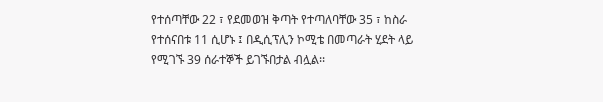የተሰጣቸው 22 ፣ የደመወዝ ቅጣት የተጣለባቸው 35 ፣ ከስራ የተሰናበቱ 11 ሲሆኑ ፤ በዲሲፕሊን ኮሚቴ በመጣራት ሂደት ላይ የሚገኙ 39 ሰራተኞች ይገኙበታል ብሏል፡፡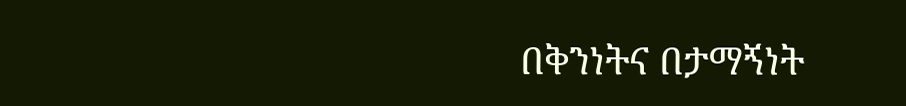በቅንነትና በታማኝነት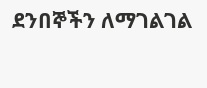ደንበኞችን ለማገልገል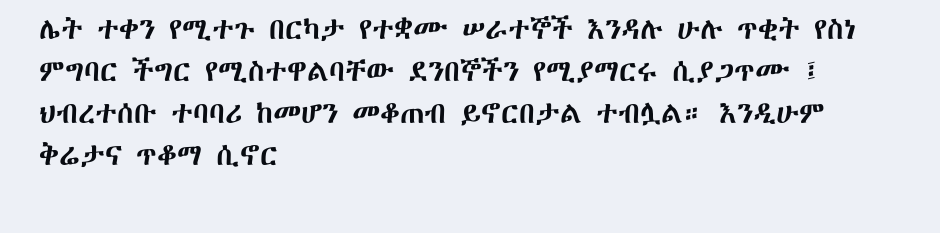ሌት ተቀን የሚተጉ በርካታ የተቋሙ ሠራተኞች እንዳሉ ሁሉ ጥቂት የስነ ምግባር ችግር የሚስተዋልባቸው ደንበኞችን የሚያማርሩ ሲያጋጥሙ ፤ ህብረተሰቡ ተባባሪ ከመሆን መቆጠብ ይኖርበታል ተብሏል። እንዲሁም ቅሬታና ጥቆማ ሲኖር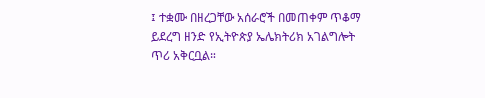፤ ተቋሙ በዘረጋቸው አሰራሮች በመጠቀም ጥቆማ ይደረግ ዘንድ የኢትዮጵያ ኤሌክትሪክ አገልግሎት ጥሪ አቅርቧል።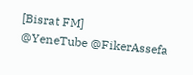[Bisrat FM]
@YeneTube @FikerAssefa